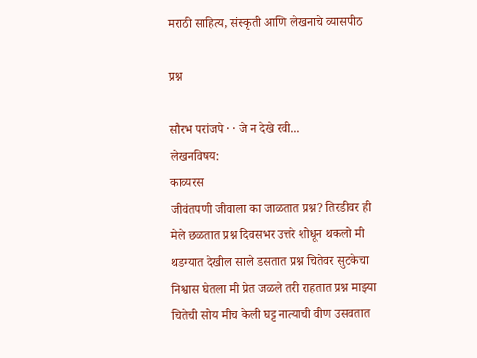मराठी साहित्य, संस्कृती आणि लेखनाचे व्यासपीठ

प्रश्न

सौरभ परांजपे · · जे न देखे रवी...
लेखनविषय:
काव्यरस
जीवंतपणी जीवाला का जाळतात प्रश्न? तिरडीवर ही मेले छळतात प्रश्न दिवसभर उत्तरे शोधून थकलो मी थडग्यात देखील साले डसतात प्रश्न चितेवर सुटकेचा निश्वास घेतला मी प्रेत जळले तरी राहतात प्रश्न माझ्या चितेची सोय मीच केली घट्ट नात्याची वीण उसवतात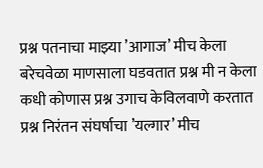प्रश्न पतनाचा माझ्या ’आगाज’ मीच केला बरेचवेळा माणसाला घडवतात प्रश्न मी न केला कधी कोणास प्रश्न उगाच केविलवाणे करतात प्रश्न निरंतन संघर्षाचा ’यल्गार’ मीच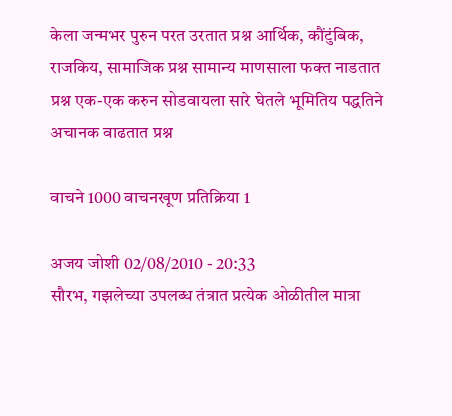केला जन्मभर पुरुन परत उरतात प्रश्न आर्थिक, कौंटुंबिक, राजकिय, सामाजिक प्रश्न सामान्य माणसाला फक्त नाडतात प्रश्न एक-एक करुन सोडवायला सारे घेतले भूमितिय पद्धतिने अचानक वाढतात प्रश्न

वाचने 1000 वाचनखूण प्रतिक्रिया 1

अजय जोशी 02/08/2010 - 20:33
सौरभ, गझलेच्या उपलब्ध तंत्रात प्रत्येक ओळीतील मात्रा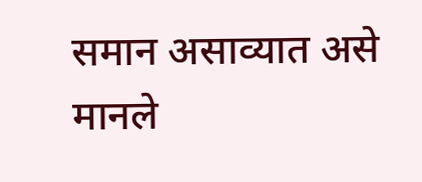समान असाव्यात असे मानले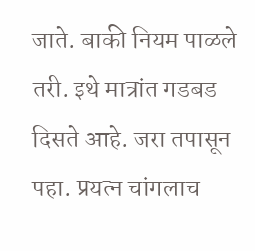जाते. बाकी नियम पाळले तरी. इथे मात्रांत गडबड दिसते आहे. जरा तपासून पहा. प्रयत्न चांगलाच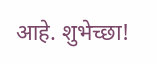आहे. शुभेच्छा!